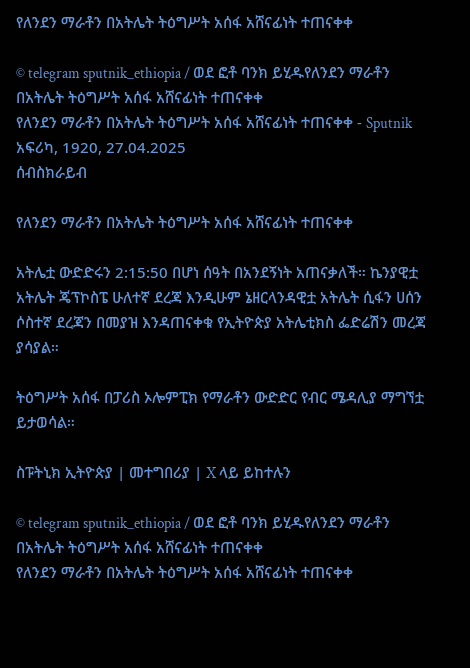የለንደን ማራቶን በአትሌት ትዕግሥት አሰፋ አሸናፊነት ተጠናቀቀ

© telegram sputnik_ethiopia / ወደ ፎቶ ባንክ ይሂዱየለንደን ማራቶን በአትሌት ትዕግሥት አሰፋ አሸናፊነት ተጠናቀቀ
የለንደን ማራቶን በአትሌት ትዕግሥት አሰፋ አሸናፊነት ተጠናቀቀ - Sputnik አፍሪካ, 1920, 27.04.2025
ሰብስክራይብ

የለንደን ማራቶን በአትሌት ትዕግሥት አሰፋ አሸናፊነት ተጠናቀቀ

አትሌቷ ውድድሩን 2:15:50 በሆነ ሰዓት በአንደኝነት አጠናቃለች። ኬንያዊቷ አትሌት ጄፕኮስፔ ሁለተኛ ደረጃ እንዲሁም ኔዘርላንዳዊቷ አትሌት ሲፋን ሀሰን ሶስተኛ ደረጃን በመያዝ እንዳጠናቀቁ የኢትዮጵያ አትሌቲክስ ፌድሬሽን መረጃ ያሳያል።

ትዕግሥት አሰፋ በፓሪስ ኦሎምፒክ የማራቶን ውድድር የብር ሜዳሊያ ማግኘቷ ይታወሳል።

ስፑትኒክ ኢትዮጵያ | መተግበሪያ | X ላይ ይከተሉን

© telegram sputnik_ethiopia / ወደ ፎቶ ባንክ ይሂዱየለንደን ማራቶን በአትሌት ትዕግሥት አሰፋ አሸናፊነት ተጠናቀቀ
የለንደን ማራቶን በአትሌት ትዕግሥት አሰፋ አሸናፊነት ተጠናቀቀ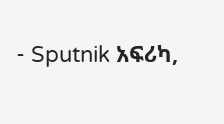- Sputnik አፍሪካ,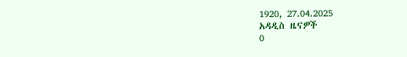1920, 27.04.2025
አዳዲስ ዜናዎች
0